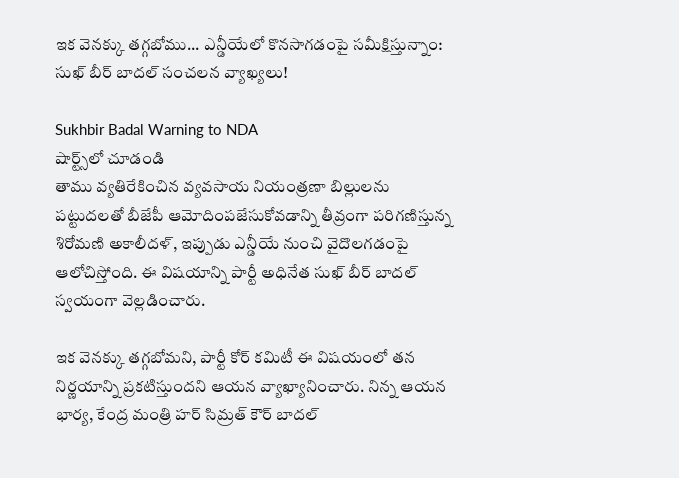ఇక వెనక్కు తగ్గబోము... ఎన్డీయేలో కొనసాగడంపై సమీక్షిస్తున్నాం: సుఖ్ బీర్ బాదల్ సంచలన వ్యాఖ్యలు!

Sukhbir Badal Warning to NDA
షార్ట్స్‌లో చూడండి
తాము వ్యతిరేకించిన వ్యవసాయ నియంత్రణా బిల్లులను పట్టుదలతో బీజేపీ ఆమోదింపజేసుకోవడాన్ని తీవ్రంగా పరిగణిస్తున్న శిరోమణి అకాలీదళ్, ఇప్పుడు ఎన్డీయే నుంచి వైదొలగడంపై ఆలోచిస్తోంది. ఈ విషయాన్ని పార్టీ అధినేత సుఖ్ బీర్ బాదల్ స్వయంగా వెల్లడించారు.

ఇక వెనక్కు తగ్గబోమని, పార్టీ కోర్ కమిటీ ఈ విషయంలో తన నిర్ణయాన్ని ప్రకటిస్తుందని ఆయన వ్యాఖ్యానించారు. నిన్న ఆయన భార్య, కేంద్ర మంత్రి హర్ సిమ్రత్ కౌర్ బాదల్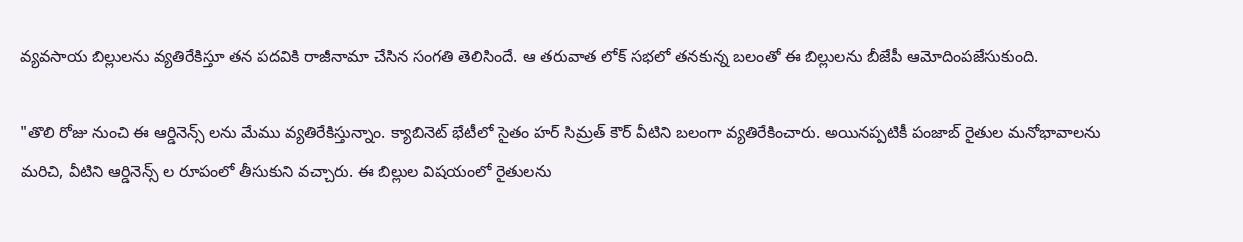వ్యవసాయ బిల్లులను వ్యతిరేకిస్తూ తన పదవికి రాజీనామా చేసిన సంగతి తెలిసిందే. ఆ తరువాత లోక్ సభలో తనకున్న బలంతో ఈ బిల్లులను బీజేపీ ఆమోదింపజేసుకుంది.

"తొలి రోజు నుంచి ఈ ఆర్డినెన్స్ లను మేము వ్యతిరేకిస్తున్నాం. క్యాబినెట్ భేటీలో సైతం హర్ సిమ్రత్ కౌర్ వీటిని బలంగా వ్యతిరేకించారు. అయినప్పటికీ పంజాబ్ రైతుల మనోభావాలను మరిచి, వీటిని ఆర్డినెన్స్ ల రూపంలో తీసుకుని వచ్చారు. ఈ బిల్లుల విషయంలో రైతులను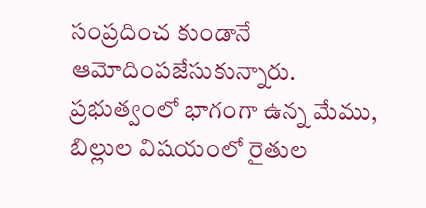సంప్రదించ కుండానే ఆమోదింపజేసుకున్నారు. ప్రభుత్వంలో భాగంగా ఉన్న మేము, బిల్లుల విషయంలో రైతుల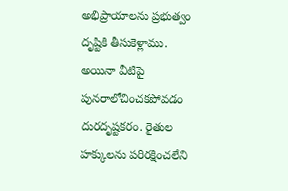అభిప్రాయాలను ప్రభుత్వం దృష్టికి తీసుకెళ్లాము. అయినా వీటిపై పునరాలోచించకపోవడం దురదృష్టకరం. రైతుల హక్కులను పరిరక్షించలేని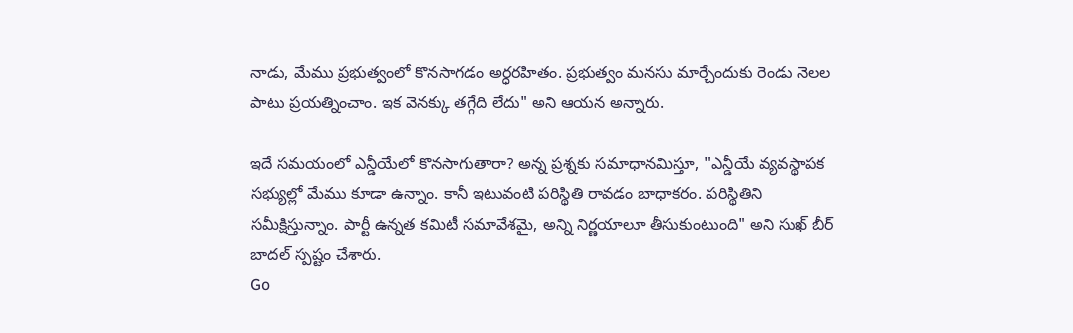నాడు, మేము ప్రభుత్వంలో కొనసాగడం అర్ధరహితం. ప్రభుత్వం మనసు మార్చేందుకు రెండు నెలల పాటు ప్రయత్నించాం. ఇక వెనక్కు తగ్గేది లేదు" అని ఆయన అన్నారు.

ఇదే సమయంలో ఎన్డీయేలో కొనసాగుతారా? అన్న ప్రశ్నకు సమాధానమిస్తూ, "ఎన్డీయే వ్యవస్థాపక సభ్యుల్లో మేము కూడా ఉన్నాం. కానీ ఇటువంటి పరిస్థితి రావడం బాధాకరం. పరిస్థితిని సమీక్షిస్తున్నాం. పార్టీ ఉన్నత కమిటీ సమావేశమై, అన్ని నిర్ణయాలూ తీసుకుంటుంది" అని సుఖ్ బీర్ బాదల్ స్పష్టం చేశారు.
Go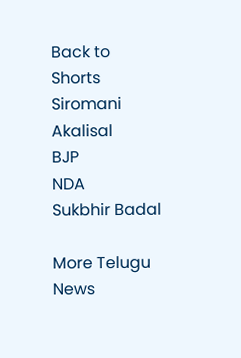Back to Shorts
Siromani Akalisal
BJP
NDA
Sukbhir Badal

More Telugu News